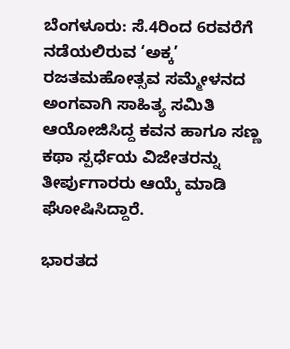ಬೆಂಗಳೂರು: ಸೆ.4ರಿಂದ 6ರವರೆಗೆ ನಡೆಯಲಿರುವ ‘ಅಕ್ಕ’ ರಜತಮಹೋತ್ಸವ ಸಮ್ಮೇಳನದ ಅಂಗವಾಗಿ ಸಾಹಿತ್ಯ ಸಮಿತಿ ಆಯೋಜಿಸಿದ್ದ ಕವನ ಹಾಗೂ ಸಣ್ಣ ಕಥಾ ಸ್ಪರ್ಧೆಯ ವಿಜೇತರನ್ನು ತೀರ್ಪುಗಾರರು ಆಯ್ಕೆ ಮಾಡಿ ಘೋಷಿಸಿದ್ದಾರೆ.

ಭಾರತದ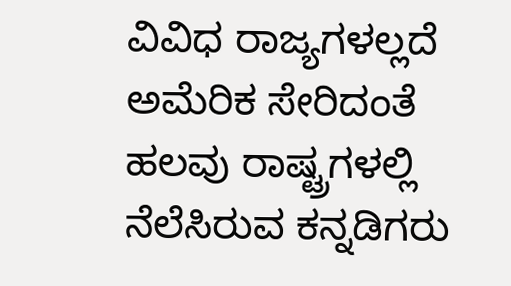ವಿವಿಧ ರಾಜ್ಯಗಳಲ್ಲದೆ ಅಮೆರಿಕ ಸೇರಿದಂತೆ ಹಲವು ರಾಷ್ಟ್ರಗಳಲ್ಲಿ ನೆಲೆಸಿರುವ ಕನ್ನಡಿಗರು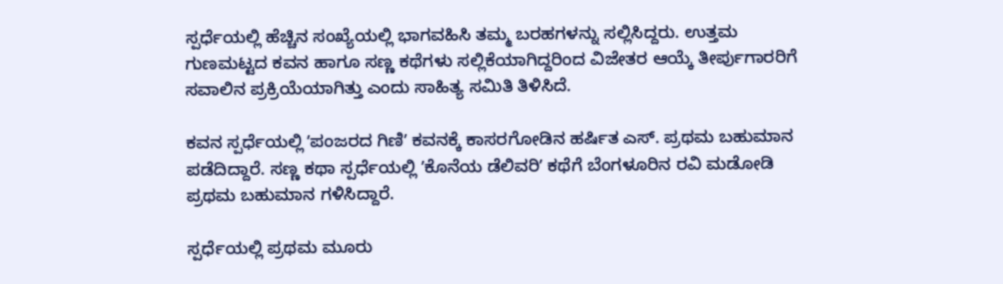ಸ್ಪರ್ಧೆಯಲ್ಲಿ ಹೆಚ್ಚಿನ ಸಂಖ್ಯೆಯಲ್ಲಿ ಭಾಗವಹಿಸಿ ತಮ್ಮ ಬರಹಗಳನ್ನು ಸಲ್ಲಿಸಿದ್ದರು. ಉತ್ತಮ ಗುಣಮಟ್ಟದ ಕವನ ಹಾಗೂ ಸಣ್ಣ ಕಥೆಗಳು ಸಲ್ಲಿಕೆಯಾಗಿದ್ದರಿಂದ ವಿಜೇತರ ಆಯ್ಕೆ ತೀರ್ಪುಗಾರರಿಗೆ ಸವಾಲಿನ ಪ್ರಕ್ರಿಯೆಯಾಗಿತ್ತು ಎಂದು ಸಾಹಿತ್ಯ ಸಮಿತಿ ತಿಳಿಸಿದೆ.

ಕವನ ಸ್ಪರ್ಧೆಯಲ್ಲಿ ʼಪಂಜರದ ಗಿಣಿʼ ಕವನಕ್ಕೆ ಕಾಸರಗೋಡಿನ ಹರ್ಷಿತ ಎಸ್. ಪ್ರಥಮ ಬಹುಮಾನ ಪಡೆದಿದ್ದಾರೆ. ಸಣ್ಣ ಕಥಾ ಸ್ಪರ್ಧೆಯಲ್ಲಿ ʼಕೊನೆಯ ಡೆಲಿವರಿʼ ಕಥೆಗೆ ಬೆಂಗಳೂರಿನ ರವಿ ಮಡೋಡಿ ಪ್ರಥಮ ಬಹುಮಾನ ಗಳಿಸಿದ್ದಾರೆ.

ಸ್ಪರ್ಧೆಯಲ್ಲಿ ಪ್ರಥಮ ಮೂರು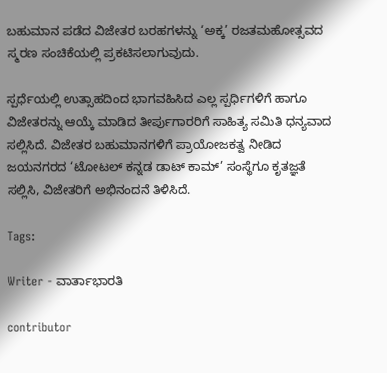ಬಹುಮಾನ ಪಡೆದ ವಿಜೇತರ ಬರಹಗಳನ್ನು ‘ಅಕ್ಕ’ ರಜತಮಹೋತ್ಸವದ ಸ್ಮರಣ ಸಂಚಿಕೆಯಲ್ಲಿ ಪ್ರಕಟಿಸಲಾಗುವುದು.

ಸ್ಪರ್ಧೆಯಲ್ಲಿ ಉತ್ಸಾಹದಿಂದ ಭಾಗವಹಿಸಿದ ಎಲ್ಲ ಸ್ಪರ್ಧಿಗಳಿಗೆ ಹಾಗೂ ವಿಜೇತರನ್ನು ಆಯ್ಕೆ ಮಾಡಿದ ತೀರ್ಪುಗಾರರಿಗೆ ಸಾಹಿತ್ಯ ಸಮಿತಿ ಧನ್ಯವಾದ ಸಲ್ಲಿಸಿದೆ. ವಿಜೇತರ ಬಹುಮಾನಗಳಿಗೆ ಪ್ರಾಯೋಜಕತ್ವ ನೀಡಿದ ಜಯನಗರದ ‘ಟೋಟಲ್ ಕನ್ನಡ ಡಾಟ್ ಕಾಮ್’ ಸಂಸ್ಥೆಗೂ ಕೃತಜ್ಞತೆ ಸಲ್ಲಿಸಿ, ವಿಜೇತರಿಗೆ ಅಭಿನಂದನೆ ತಿಳಿಸಿದೆ.

Tags:

Writer - ವಾರ್ತಾಭಾರತಿ

contributor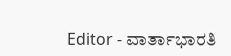Editor - ವಾರ್ತಾಭಾರತಿ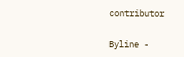contributor

Byline -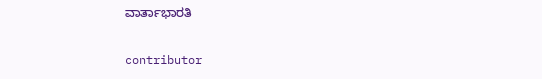ವಾರ್ತಾಭಾರತಿ

contributor